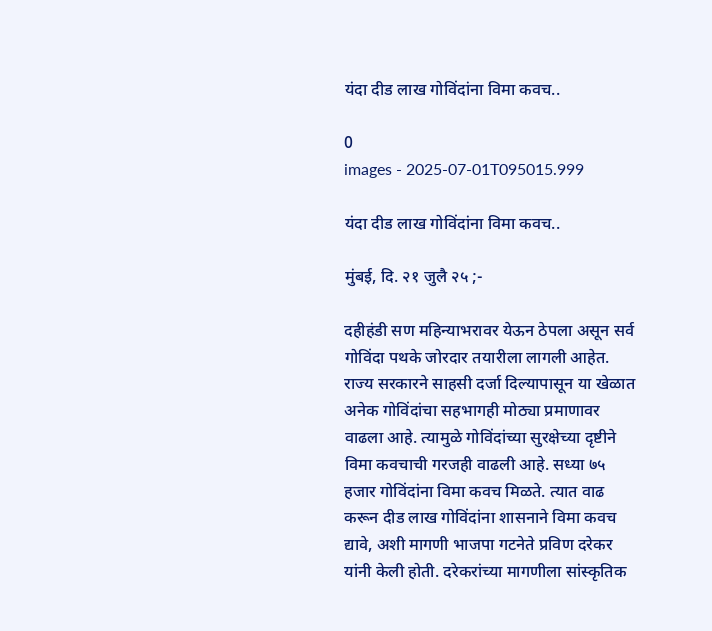यंदा दीड लाख गोविंदांना विमा कवच..

0
images - 2025-07-01T095015.999

यंदा दीड लाख गोविंदांना विमा कवच..

मुंबई, दि. २१ जुलै २५ ;-

दहीहंडी सण महिन्याभरावर येऊन ठेपला असून सर्व गोविंदा पथके जोरदार तयारीला लागली आहेत. राज्य सरकारने साहसी दर्जा दिल्यापासून या खेळात अनेक गोविंदांचा सहभागही मोठ्या प्रमाणावर वाढला आहे. त्यामुळे गोविंदांच्या सुरक्षेच्या दृष्टीने विमा कवचाची गरजही वाढली आहे. सध्या ७५ हजार गोविंदांना विमा कवच मिळते. त्यात वाढ करून दीड लाख गोविंदांना शासनाने विमा कवच द्यावे, अशी मागणी भाजपा गटनेते प्रविण दरेकर यांनी केली होती. दरेकरांच्या मागणीला सांस्कृतिक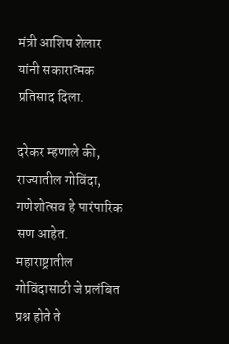मंत्री आशिष शेलार यांनी सकारात्मक प्रतिसाद दिला.

दरेकर म्हणाले की, राज्यातील गोविंदा, गणेशोत्सव हे पारंपारिक सण आहेत. महाराष्ट्रातील गोविंदासाठी जे प्रलंबित प्रश्न होते ते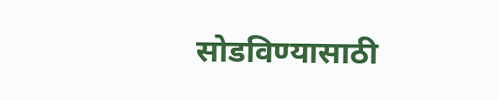सोडविण्यासाठी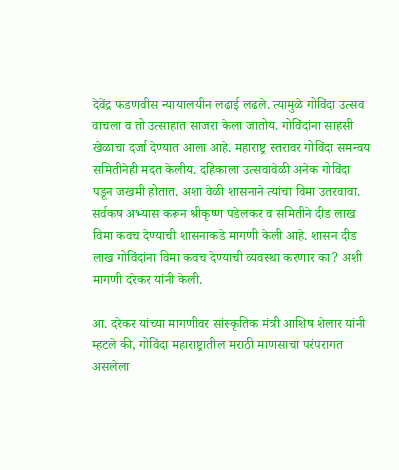देवेंद्र फडणवीस न्यायालयीन लढाई लढले. त्यामुळे गोविंदा उत्सव वाचला व तो उत्साहात साजरा केला जातोय. गोविंदांना साहसी खेळाचा दर्जा देण्यात आला आहे. महाराष्ट्र स्तरावर गोविंदा समन्वय समितीनेही मदत केलीय. दहिकाला उत्सवावेळी अनेक गोविंदा पडून जखमी होतात. अशा वेळी शासनाने त्यांचा विमा उतरवावा. सर्वकष अभ्यास करून श्रीकृष्ण पडेलकर व समितीने दीड लाख विमा कवच देण्याची शासनाकडे मागणी केली आहे. शासन दीड लाख गोविंदांना विमा कवच देण्याची व्यवस्था करणार का? अशी मागणी दरेकर यांनी केली.

आ. दरेकर यांच्या मागणीवर सांस्कृतिक मंत्री आशिष शेलार यांनी म्हटले की, गोविंदा महाराष्ट्रातील मराठी माणसाचा परंपरागत असलेला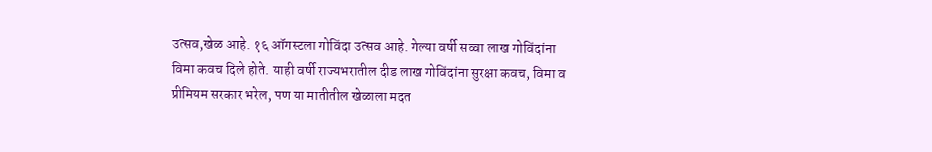उत्सव,खेळ आहे. १६ ऑगस्टला गोविंदा उत्सव आहे. गेल्या वर्षी सव्वा लाख गोविंदांना विमा कवच दिले होते. याही वर्षी राज्यभरातील दीड लाख गोविंदांना सुरक्षा कवच, विमा व प्रीमियम सरकार भरेल, पण या मातीतील खेळाला मदत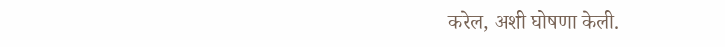करेल, अशी घोषणा केली.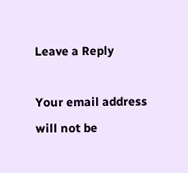Leave a Reply

Your email address will not be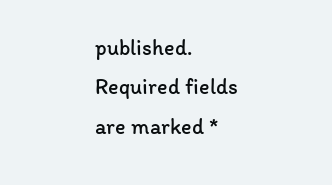published. Required fields are marked *